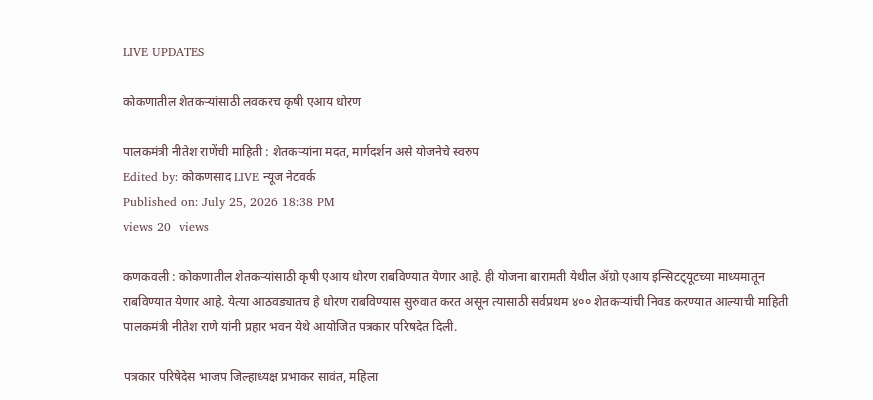LIVE UPDATES

कोकणातील शेतकर्‍यांसाठी लवकरच कृषी एआय धोरण

पालकमंत्री नीतेश राणेंची माहिती : शेतकर्‍यांना मदत, मार्गदर्शन असे योजनेचे स्‍वरुप
Edited by: कोकणसाद LIVE न्यूज नेटवर्क
Published on: July 25, 2026 18:38 PM
views 20  views

कणकवली : कोकणातील शेतकर्‍यांसाठी कृषी एआय धोरण राबविण्‍यात येणार आहे. ही योजना बारामती येथील ॲग्रो एआय इन्‍सिटट्‍यूटच्‍या माध्‍यमातून राबविण्‍यात येणार आहे. येत्‍या आठवड्यातच हे धोरण राबविण्‍यास सुरुवात करत असून त्‍यासाठी सर्वप्रथम ४०० शेतकर्‍यांची निवड करण्‍यात आल्‍याची माहिती पालकमंत्री नीतेश राणे यांनी प्रहार भवन येथे आयोजित पत्रकार परिषदेत दिली.

पत्रकार परिषेदेस भाजप जिल्‍हाध्‍यक्ष प्रभाकर सावंत, महिला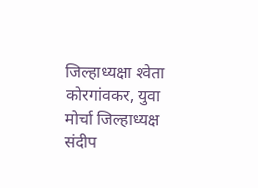जिल्‍हाध्‍यक्षा श्‍‍वेता कोरगांवकर, युवा मोर्चा जिल्‍हाध्‍यक्ष संदीप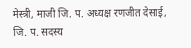मेस्‍त्री, माजी जि. प. अध्‍यक्ष रणजीत देसाई, जि. प. सदस्‍य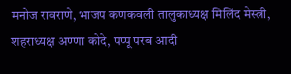मनोज रावराणे, भाजप कणकवली तालुकाध्‍यक्ष मिलिंद मेस्‍त्री, शहराध्‍यक्ष अण्‍णा कोदे, पप्‍पू परब आदी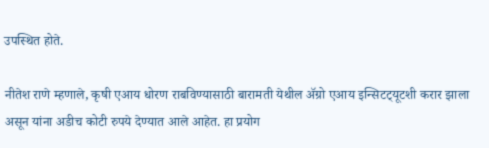उपस्‍थित होते.

नीतेश राणे म्हणाले, कृषी एआय धोरण राबविण्‍यासाठी बारामती येथील ॲग्रो एआय इन्‍सिटट्‍यूटशी करार झाला असून यांना अडीच कोटी रुपये देण्‍यात आले आहेत. हा प्रयोग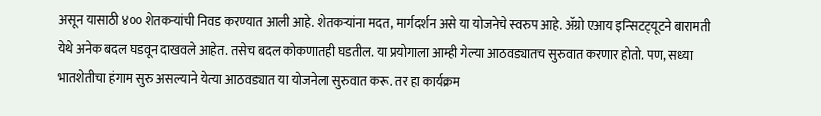असून यासाठी ४०० शेतकर्‍यांची निवड करण्‍यात आली आहे. शेतकर्‍यांना मदत, मार्गदर्शन असे या योजनेचे स्‍वरुप आहे. ॲग्रो एआय इन्‍सिटट्‍यूटने बारामती येथे अनेक बदल घडवून दाखवले आहेत. तसेच बदल कोकणातही घडतील. या प्रयोगाला आम्‍ही गेल्‍या आठवड्यातच सुरुवात करणार होतो. पण, सध्‍या भातशेतीचा हंगाम सुरु असल्‍याने येत्‍या आठवड्यात या योजनेला सुरुवात करू. तर हा कार्यक्रम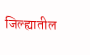जिल्‍ह्यातील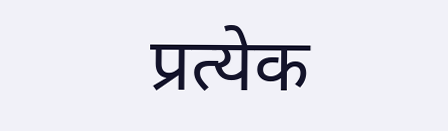प्रत्‍येक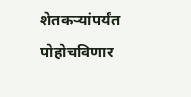शेतकर्‍यांपर्यंत पोहोचविणार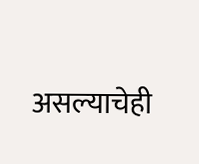असल्‍याचेही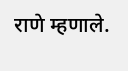राणे म्‍हणाले.